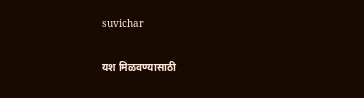suvichar

यश मिळवण्यासाठी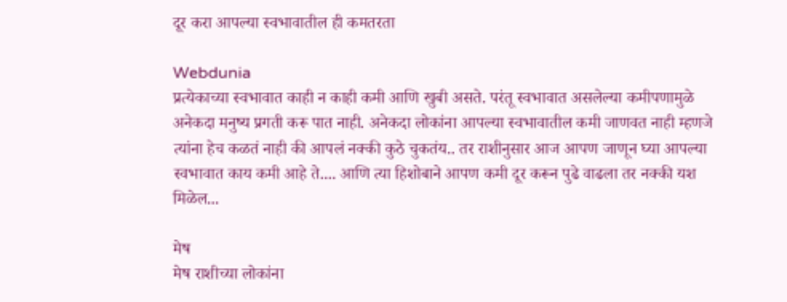दूर करा आपल्या स्वभावातील ही कमतरता

Webdunia
प्रत्येकाच्या स्वभावात काही न काही कमी आणि खुबी असते. परंतू स्वभावात असलेल्या कमीपणामुळे अनेकदा मनुष्य प्रगती करू पात नाही. अनेकदा लोकांना आपल्या स्वभावातील कमी जाणवत नाही म्हणजे त्यांना हेच कळतं नाही की आपलं नक्की कुठे चुकतंय.. तर राशीनुसार आज आपण जाणून घ्या आपल्या स्वभावात काय कमी आहे ते.... आणि त्या हिशोबाने आपण कमी दूर करून पुढे वाढला तर नक्की यश मिळेल...

मेष
मेष राशीच्या लोकांना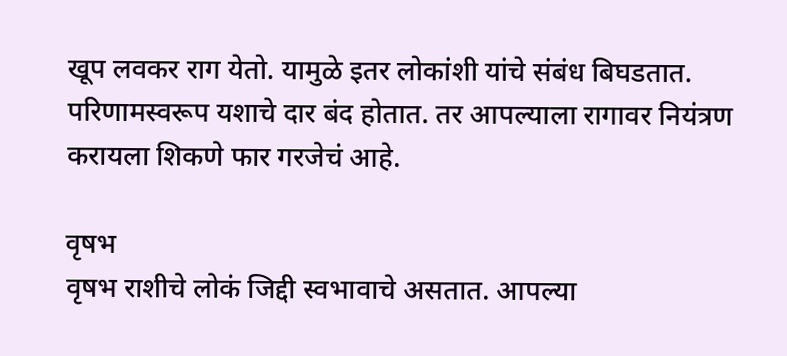खूप लवकर राग येतो. यामुळे इतर लोकांशी यांचे संबंध बिघडतात. परिणामस्वरूप यशाचे दार बंद होतात. तर आपल्याला रागावर नियंत्रण करायला शिकणे फार गरजेचं आहे.

वृषभ
वृषभ राशीचे लोकं जिद्दी स्वभावाचे असतात. आपल्या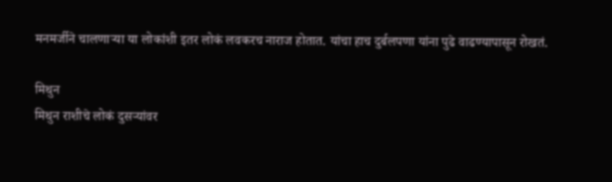मनमर्जीने चालणार्‍या या लोकांशी इतर लोकं लवकरच नाराज होतात. यांचा हाच दुर्बलपणा यांना पुढे वाढण्यापासून रोखतं.

मिथुन
मिथुन राशीचे लोकं दुसर्‍यांवर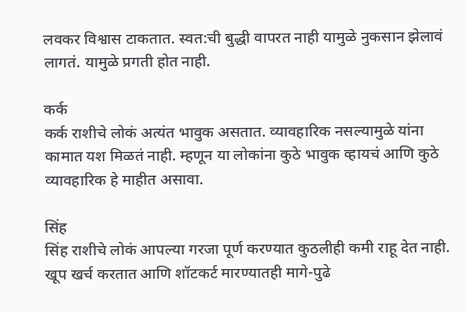लवकर विश्वास टाकतात. स्वत:ची बुद्धी वापरत नाही यामुळे नुकसान झेलावं लागतं. यामुळे प्रगती होत नाही.

कर्क
कर्क राशीचे लोकं अत्यंत भावुक असतात. व्यावहारिक नसल्यामुळे यांना कामात यश मिळतं नाही. म्हणून या लोकांना कुठे भावुक व्हायचं आणि कुठे व्यावहारिक हे माहीत असावा.

सिंह
सिंह राशीचे लोकं आपल्या गरजा पूर्ण करण्यात कुठलीही कमी राहू देत नाही. खूप खर्च करतात आणि शॉटकर्ट मारण्यातही मागे-पुढे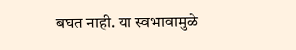बघत नाही. या स्वभावामुळे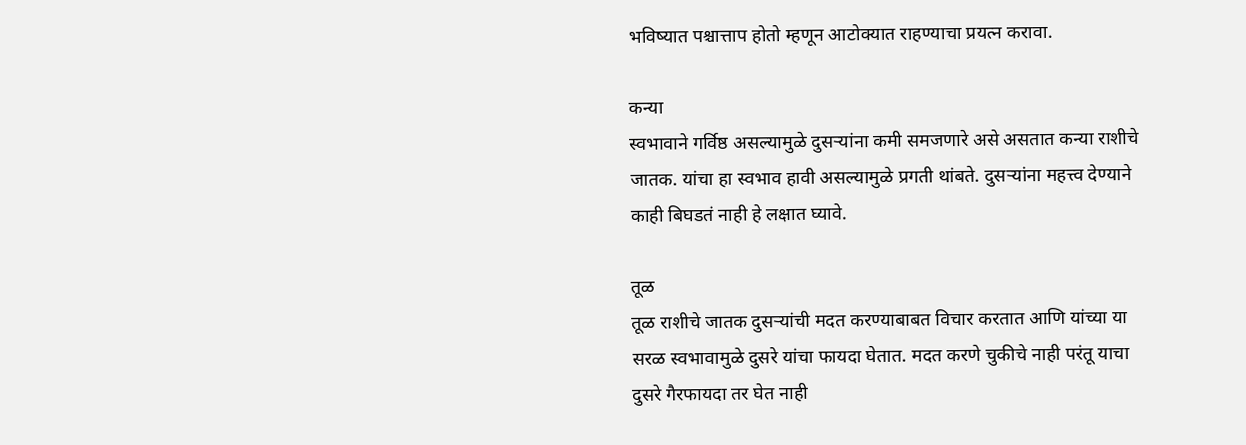भविष्यात पश्चात्ताप होतो म्हणून आटोक्यात राहण्याचा प्रयत्न करावा.

कन्या
स्वभावाने गर्विष्ठ असल्यामुळे दुसर्‍यांना कमी समजणारे असे असतात कन्या राशीचे जातक. यांचा हा स्वभाव हावी असल्यामुळे प्रगती थांबते. दुसर्‍यांना महत्त्व देण्याने काही बिघडतं नाही हे लक्षात घ्यावे.

तूळ
तूळ राशीचे जातक दुसर्‍यांची मदत करण्याबाबत विचार करतात आणि यांच्या या सरळ स्वभावामुळे दुसरे यांचा फायदा घेतात. मदत करणे चुकीचे नाही परंतू याचा दुसरे गैरफायदा तर घेत नाही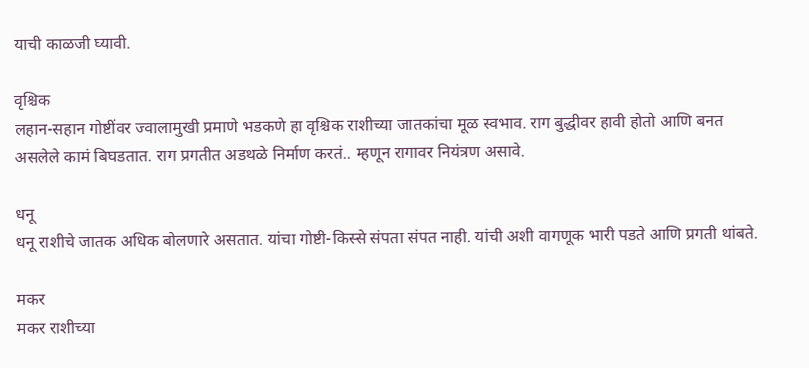याची काळजी घ्यावी.

वृश्चिक
लहान-सहान गोष्टींवर ज्वालामुखी प्रमाणे भडकणे हा वृश्चिक राशीच्या जातकांचा मूळ स्वभाव. राग बुद्धीवर हावी होतो आणि बनत असलेले कामं बिघडतात. राग प्रगतीत अडथळे निर्माण करतं.. म्हणून रागावर नियंत्रण असावे.

धनू
धनू राशीचे जातक अधिक बोलणारे असतात. यांचा गोष्टी-किस्से संपता संपत नाही. यांची अशी वागणूक भारी पडते आणि प्रगती थांबते.

मकर
मकर राशीच्या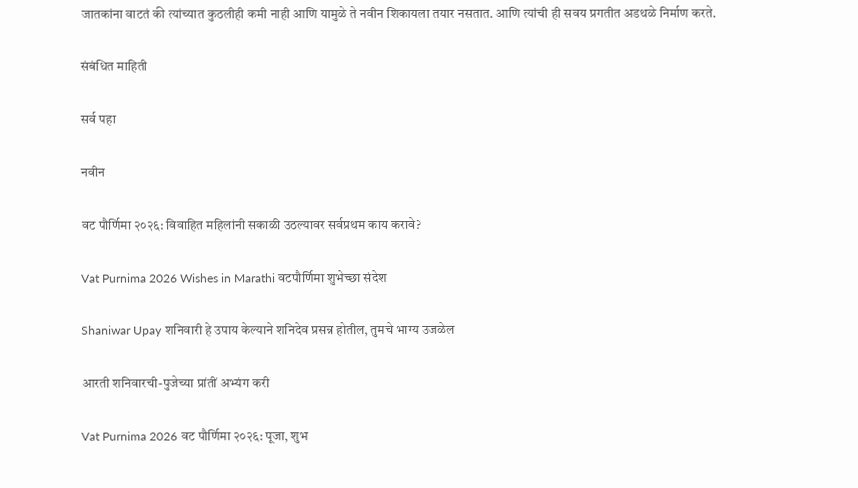जातकांना वाटतं की त्यांच्यात कुठलीही कमी नाही आणि यामुळे ते नवीन शिकायला तयार नसतात. आणि त्यांची ही सवय प्रगतीत अडथळे निर्माण करते.

संबंधित माहिती

सर्व पहा

नवीन

वट पौर्णिमा २०२६: विवाहित महिलांनी सकाळी उठल्यावर सर्वप्रथम काय करावे?

Vat Purnima 2026 Wishes in Marathi वटपौर्णिमा शुभेच्छा संदेश

Shaniwar Upay शनिवारी हे उपाय केल्याने शनिदेव प्रसन्न होतील, तुमचे भाग्य उजळेल

आरती शनिवारची-पुजेच्या प्रांतीं अभ्यंग करी

Vat Purnima 2026 वट पौर्णिमा २०२६: पूजा, शुभ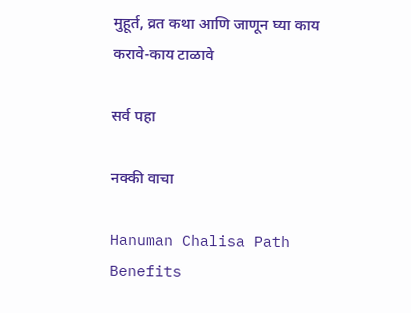मुहूर्त, व्रत कथा आणि जाणून घ्या काय करावे-काय टाळावे

सर्व पहा

नक्की वाचा

Hanuman Chalisa Path Benefits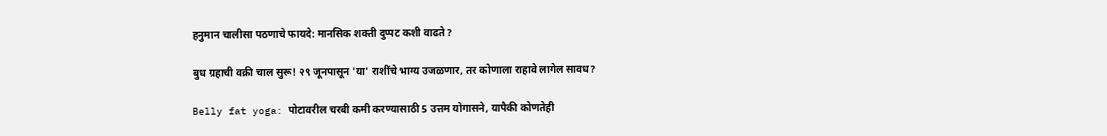हनुमान चालीसा पठणाचे फायदे: मानसिक शक्ती दुप्पट कशी वाढते?

बुध ग्रहाची वक्री चाल सुरू! २९ जूनपासून 'या' राशींचे भाग्य उजळणार, तर कोणाला राहावे लागेल सावध?

Belly fat yoga: पोटावरील चरबी कमी करण्यासाठी 5 उत्तम योगासने, यापैकी कोणतेही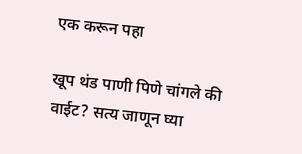एक करून पहा

खूप थंड पाणी पिणे चांगले की वाईट? सत्य जाणून घ्या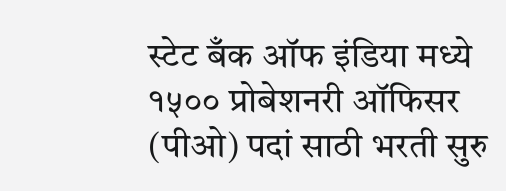स्टेट बँक ऑफ इंडिया मध्ये १५०० प्रोबेशनरी ऑफिसर (पीओ) पदां साठी भरती सुरु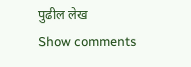पुढील लेख
Show comments